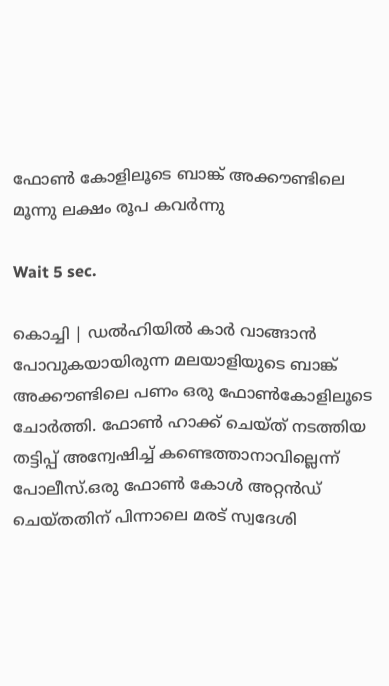ഫോണ്‍ കോളിലൂടെ ബാങ്ക് അക്കൗണ്ടിലെ മൂന്നു ലക്ഷം രൂപ കവര്‍ന്നു

Wait 5 sec.

കൊച്ചി | ഡല്‍ഹിയില്‍ കാര്‍ വാങ്ങാന്‍ പോവുകയായിരുന്ന മലയാളിയുടെ ബാങ്ക് അക്കൗണ്ടിലെ പണം ഒരു ഫോണ്‍കോളിലൂടെ ചോര്‍ത്തി. ഫോണ്‍ ഹാക്ക് ചെയ്ത് നടത്തിയ തട്ടിപ്പ് അന്വേഷിച്ച് കണ്ടെത്താനാവില്ലെന്ന് പോലീസ്.ഒരു ഫോണ്‍ കോള്‍ അറ്റന്‍ഡ് ചെയ്തതിന് പിന്നാലെ മരട് സ്വദേശി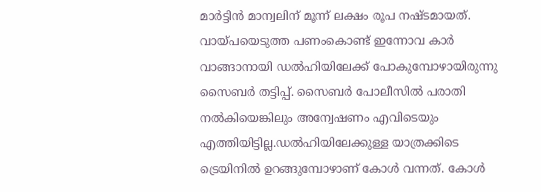മാര്‍ട്ടിന്‍ മാന്വലിന് മൂന്ന് ലക്ഷം രൂപ നഷ്ടമായത്. വായ്പയെടുത്ത പണംകൊണ്ട് ഇന്നോവ കാര്‍ വാങ്ങാനായി ഡല്‍ഹിയിലേക്ക് പോകുമ്പോഴായിരുന്നു സൈബര്‍ തട്ടിപ്പ്. സൈബര്‍ പോലീസില്‍ പരാതി നല്‍കിയെങ്കിലും അന്വേഷണം എവിടെയും എത്തിയിട്ടില്ല.ഡല്‍ഹിയിലേക്കുള്ള യാത്രക്കിടെ ട്രെയിനില്‍ ഉറങ്ങുമ്പോഴാണ് കോള്‍ വന്നത്. കോള്‍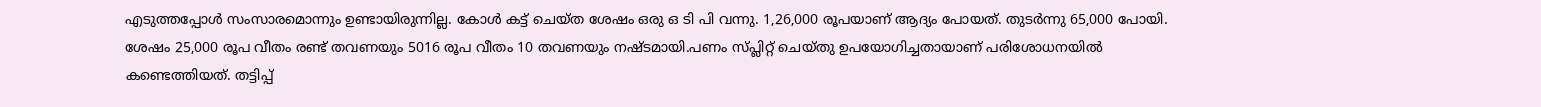എടുത്തപ്പോള്‍ സംസാരമൊന്നും ഉണ്ടായിരുന്നില്ല. കോള്‍ കട്ട് ചെയ്ത ശേഷം ഒരു ഒ ടി പി വന്നു. 1,26,000 രൂപയാണ് ആദ്യം പോയത്. തുടര്‍ന്നു 65,000 പോയി. ശേഷം 25,000 രൂപ വീതം രണ്ട് തവണയും 5016 രൂപ വീതം 10 തവണയും നഷ്ടമായി.പണം സ്പ്ലിറ്റ് ചെയ്തു ഉപയോഗിച്ചതായാണ് പരിശോധനയില്‍ കണ്ടെത്തിയത്. തട്ടിപ്പ്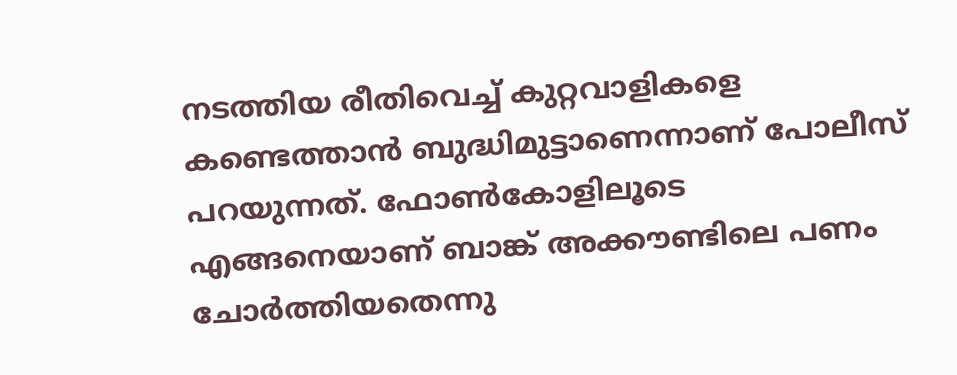നടത്തിയ രീതിവെച്ച് കുറ്റവാളികളെ കണ്ടെത്താന്‍ ബുദ്ധിമുട്ടാണെന്നാണ് പോലീസ് പറയുന്നത്. ഫോണ്‍കോളിലൂടെ എങ്ങനെയാണ് ബാങ്ക് അക്കൗണ്ടിലെ പണം ചോര്‍ത്തിയതെന്നു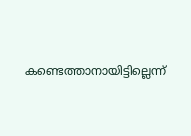കണ്ടെത്താനായിട്ടില്ലെന്ന്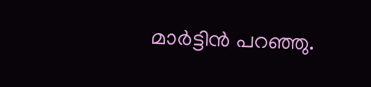മാര്‍ട്ടിന്‍ പറഞ്ഞു.